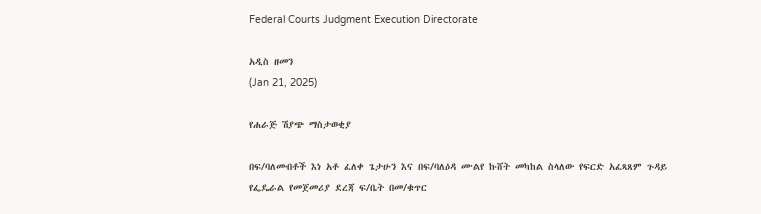Federal Courts Judgment Execution Directorate

አዲስ ዘመን
(Jan 21, 2025)

የሐራጅ ሽያጭ ማስታወቂያ

በፍ/ባለመብቶች እነ አቶ ፈለቀ ጌታሁን እና በፍ/ባለዕዳ ሙልየ ኩሸት መካከል ስላለው የፍርድ አፈጻጸም ጉዳይ የፌዴራል የመጀመሪያ ደረጃ ፍ/ቤት በመ/ቁጥር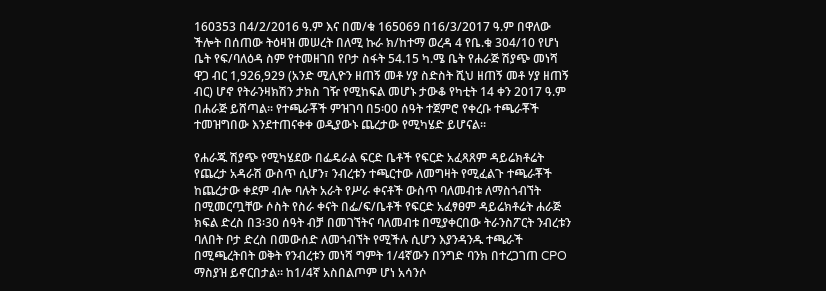160353 በ4/2/2016 ዓ.ም እና በመ/ቁ 165069 በ16/3/2017 ዓ.ም በዋለው ችሎት በሰጠው ትዕዛዝ መሠረት በለሚ ኩራ ክ/ከተማ ወረዳ 4 የቤ.ቁ 304/10 የሆነ ቤት የፍ/ባለዕዳ ስም የተመዘገበ የቦታ ስፋት 54.15 ካ.ሜ ቤት የሐራጅ ሽያጭ መነሻ ዋጋ ብር 1,926,929 (አንድ ሚሊዮን ዘጠኝ መቶ ሃያ ስድስት ሺህ ዘጠኝ መቶ ሃያ ዘጠኝ ብር) ሆኖ የትራንዛክሽን ታክስ ገዥ የሚከፍል መሆኑ ታውቆ የካቲት 14 ቀን 2017 ዓ.ም በሐራጅ ይሸጣል። የተጫራቾች ምዝገባ በ5፡00 ሰዓት ተጀምሮ የቀረቡ ተጫራቾች ተመዝግበው እንደተጠናቀቀ ወዲያውኑ ጨረታው የሚካሄድ ይሆናል።

የሐራጁ ሽያጭ የሚካሄደው በፌዴራል ፍርድ ቤቶች የፍርድ አፈጻጸም ዳይሬክቶሬት የጨረታ አዳራሽ ውስጥ ሲሆን፣ ንብረቱን ተጫርተው ለመግዛት የሚፈልጉ ተጫራቾች ከጨረታው ቀደም ብሎ ባሉት አራት የሥራ ቀናቶች ውስጥ ባለመብቱ ለማስጎብኘት በሚመርጧቸው ሶስት የስራ ቀናት በፌ/ፍ/ቤቶች የፍርድ አፈፃፀም ዳይሬክቶሬት ሐራጅ ክፍል ድረስ በ3፡30 ሰዓት ብቻ በመገኘትና ባለመብቱ በሚያቀርበው ትራንስፖርት ንብረቱን ባለበት ቦታ ድረስ በመውሰድ ለመጎብኘት የሚችሉ ሲሆን እያንዳንዱ ተጫራች በሚጫረትበት ወቅት የንብረቱን መነሻ ግምት 1/4ኛውን በንግድ ባንክ በተረጋገጠ CPO ማስያዝ ይኖርበታል። ከ1/4ኛ አስበልጦም ሆነ አሳንሶ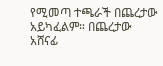የሚመጣ ተጫራች በጨረታው አይካፈልም። በጨረታው አሸናፊ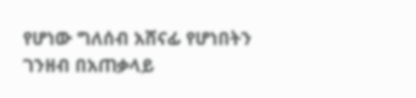የሆነው ግለሰብ አሸናፊ የሆነበትን ገንዘብ በአጠቃላይ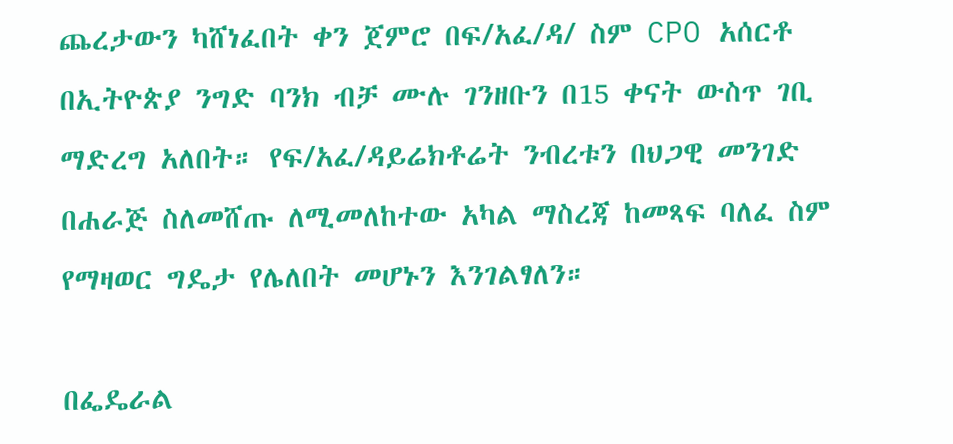ጨረታውን ካሸነፈበት ቀን ጀምሮ በፍ/አፈ/ዳ/ ስም CPO አሰርቶ በኢትዮጵያ ንግድ ባንክ ብቻ ሙሉ ገንዘቡን በ15 ቀናት ውስጥ ገቢ ማድረግ አለበት። የፍ/አፈ/ዳይሬክቶሬት ንብረቱን በህጋዊ መንገድ በሐራጅ ስለመሸጡ ለሚመለከተው አካል ማስረጃ ከመጻፍ ባለፈ ስም የማዛወር ግዴታ የሌለበት መሆኑን እንገልፃለን።

በፌዴራል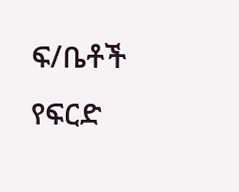ፍ/ቤቶች የፍርድ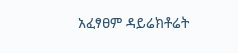አፈፃፀም ዳይሬክቶሬት